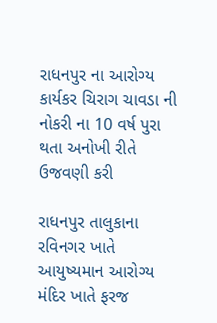રાધનપુર ના આરોગ્ય કાર્યકર ચિરાગ ચાવડા ની નોકરી ના 10 વર્ષ પુરા થતા અનોખી રીતે ઉજવણી કરી

રાધનપુર તાલુકાના રવિનગર ખાતે આયુષ્યમાન આરોગ્ય મંદિર ખાતે ફરજ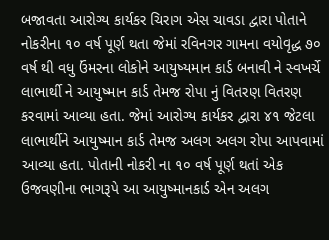બજાવતા આરોગ્ય કાર્યકર ચિરાગ એસ ચાવડા દ્વારા પોતાને નોકરીના ૧૦ વર્ષ પૂર્ણ થતા જેમાં રવિનગર ગામના વયોવૃદ્ધ ૭૦ વર્ષ થી વધુ ઉંમરના લોકોને આયુષ્યમાન કાર્ડ બનાવી ને સ્વખર્ચે લાભાર્થી ને આયુષ્માન કાર્ડ તેમજ રોપા નું વિતરણ વિતરણ કરવામાં આવ્યા હતા. જેમાં આરોગ્ય કાર્યકર દ્વારા ૪૧ જેટલા લાભાર્થીને આયુષ્માન કાર્ડ તેમજ અલગ અલગ રોપા આપવામાં આવ્યા હતા. પોતાની નોકરી ના ૧૦ વર્ષ પૂર્ણ થતાં એક ઉજવણીના ભાગરૂપે આ આયુષ્માનકાર્ડ એન અલગ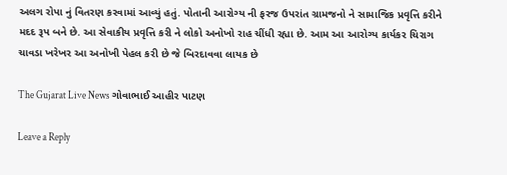અલગ રોપા નું વિતરણ કરવામાં આવ્યું હતું. પોતાની આરોગ્ય ની ફરજ ઉપરાંત ગ્રામજનો ને સામાજિક પ્રવૃત્તિ કરીને મદદ રૂપ બને છે. આ સેવાકીય પ્રવૃત્તિ કરી ને લોકો અનોખો રાહ ચીંધી રહ્યા છે. આમ આ આરોગ્ય કાર્યકર ચિરાગ ચાવડા ખરેખર આ અનોખી પેહલ કરી છે જે બિરદાવવા લાયક છે

The Gujarat Live News ગોવાભાઈ આહીર પાટણ

Leave a Reply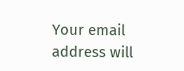Your email address will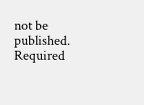not be published. Required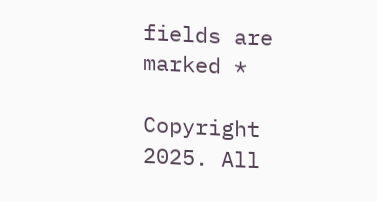fields are marked *

Copyright 2025. All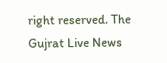right reserved. The Gujrat Live News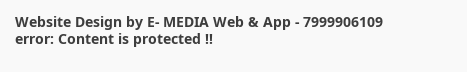Website Design by E- MEDIA Web & App - 7999906109
error: Content is protected !!